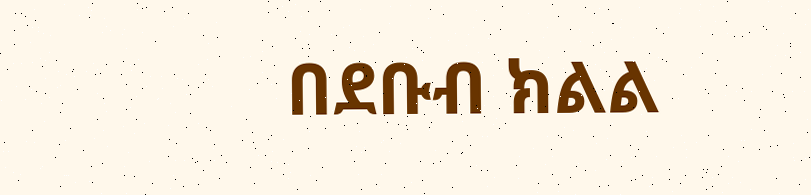በደቡብ ክልል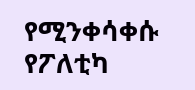የሚንቀሳቀሱ የፖለቲካ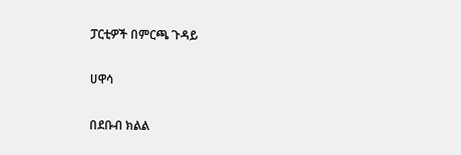ፓርቲዎች በምርጫ ጉዳይ

ሀዋሳ

በደቡብ ክልል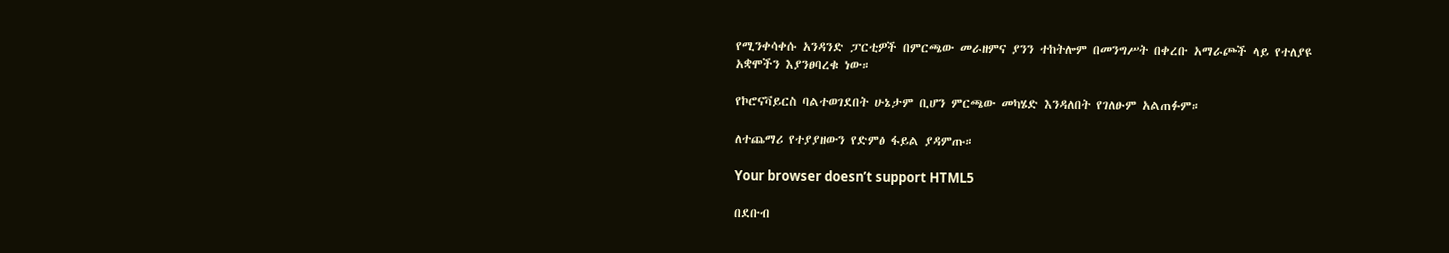የሚንቀሳቀሱ አንዳንድ ፓርቲዎች በምርጫው መራዘምና ያንን ተከትሎም በመንግሥት በቀረቡ አማራጮች ላይ የተለያዩ አቋሞችን እያንፀባረቁ ነው።

የኮሮናቫይርስ ባልተወገደበት ሁኔታም ቢሆን ምርጫው መካሄድ እንዳለበት የገለፁም አልጠፉም።

ለተጨማሪ የተያያዘውን የድምፅ ፋይል ያዳምጡ።

Your browser doesn’t support HTML5

በደቡብ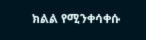ክልል የሚንቀሳቀሱ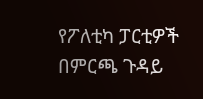የፖለቲካ ፓርቲዎች በምርጫ ጉዳይ